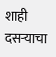शाही दसऱ्याचा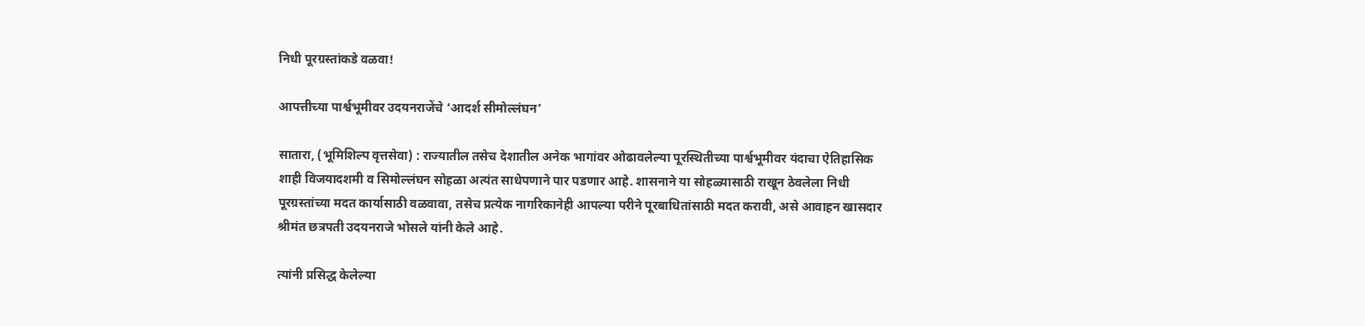निधी पूरग्रस्तांकडे वळवा!

आपत्तीच्या पार्श्वभूमीवर उदयनराजेंचे ‘आदर्श सीमोल्लंघन’

सातारा, (भूमिशिल्प वृत्तसेवा) : राज्यातील तसेच देशातील अनेक भागांवर ओढावलेल्या पूरस्थितीच्या पार्श्वभूमीवर यंदाचा ऐतिहासिक शाही विजयादशमी व सिमोल्लंघन सोहळा अत्यंत साधेपणाने पार पडणार आहे. शासनाने या सोहळ्यासाठी राखून ठेवलेला निधी पूरग्रस्तांच्या मदत कार्यासाठी वळवावा, तसेच प्रत्येक नागरिकानेही आपल्या परीने पूरबाधितांसाठी मदत करावी, असे आवाहन खासदार श्रीमंत छत्रपती उदयनराजे भोसले यांनी केले आहे.

त्यांनी प्रसिद्ध केलेल्या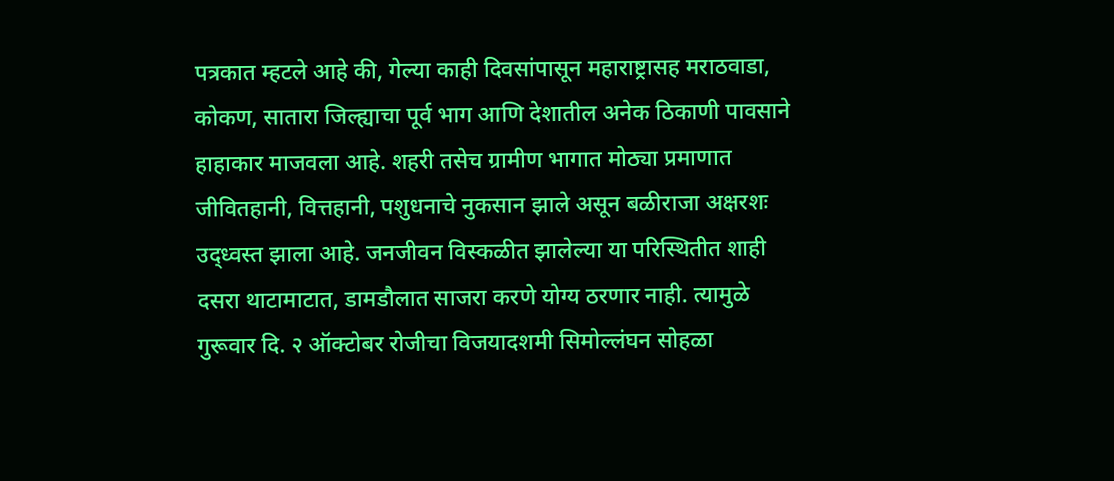पत्रकात म्हटले आहे की, गेल्या काही दिवसांपासून महाराष्ट्रासह मराठवाडा, कोकण, सातारा जिल्ह्याचा पूर्व भाग आणि देशातील अनेक ठिकाणी पावसाने हाहाकार माजवला आहे. शहरी तसेच ग्रामीण भागात मोठ्या प्रमाणात जीवितहानी, वित्तहानी, पशुधनाचे नुकसान झाले असून बळीराजा अक्षरशः उद्ध्वस्त झाला आहे. जनजीवन विस्कळीत झालेल्या या परिस्थितीत शाही दसरा थाटामाटात, डामडौलात साजरा करणे योग्य ठरणार नाही. त्यामुळे गुरूवार दि. २ ऑक्टोबर रोजीचा विजयादशमी सिमोल्लंघन सोहळा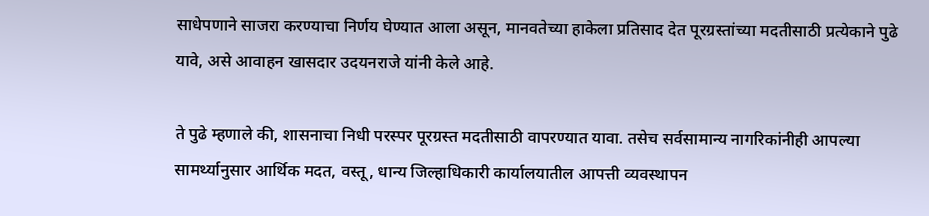साधेपणाने साजरा करण्याचा निर्णय घेण्यात आला असून, मानवतेच्या हाकेला प्रतिसाद देत पूरग्रस्तांच्या मदतीसाठी प्रत्येकाने पुढे यावे, असे आवाहन खासदार उदयनराजे यांनी केले आहे.

ते पुढे म्हणाले की, शासनाचा निधी परस्पर पूरग्रस्त मदतीसाठी वापरण्यात यावा. तसेच सर्वसामान्य नागरिकांनीही आपल्या सामर्थ्यानुसार आर्थिक मदत, वस्तू, धान्य जिल्हाधिकारी कार्यालयातील आपत्ती व्यवस्थापन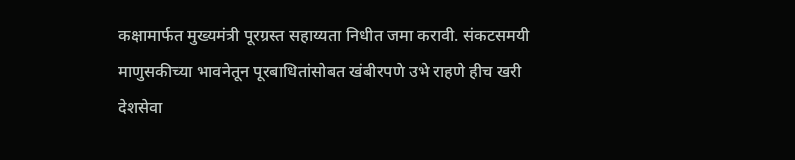कक्षामार्फत मुख्यमंत्री पूरग्रस्त सहाय्यता निधीत जमा करावी. संकटसमयी माणुसकीच्या भावनेतून पूरबाधितांसोबत खंबीरपणे उभे राहणे हीच खरी देशसेवा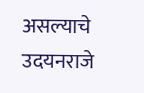असल्याचे उदयनराजे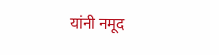यांनी नमूद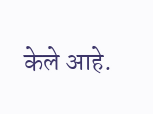केले आहे.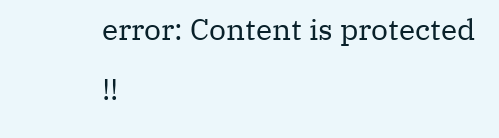error: Content is protected !!